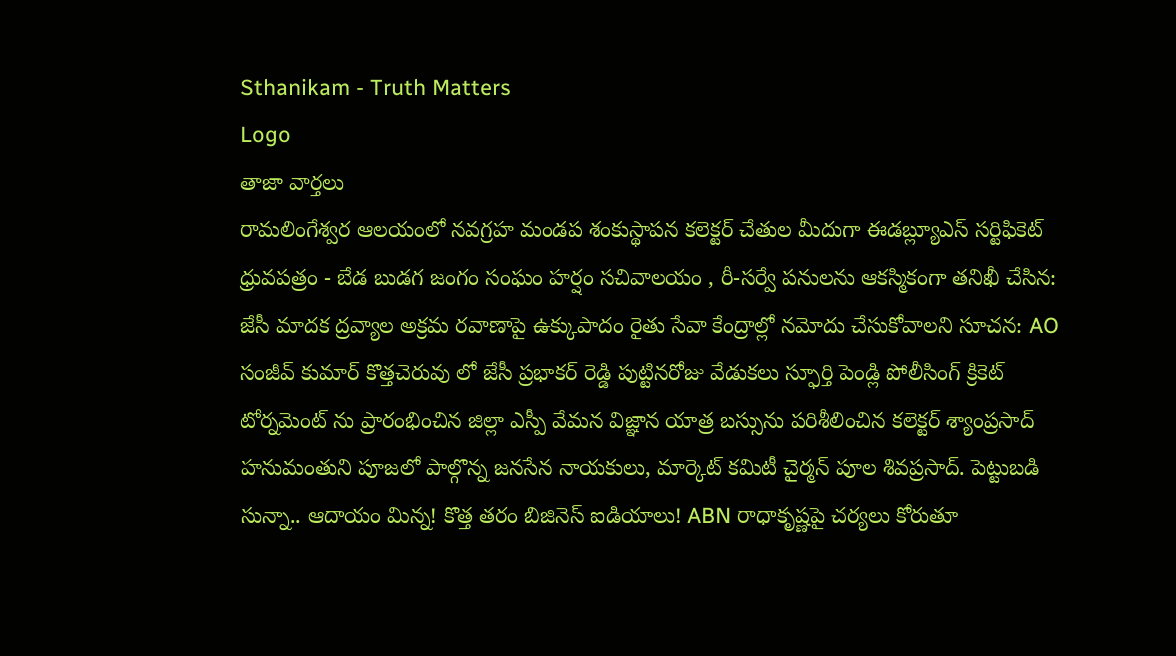Sthanikam - Truth Matters
Logo
తాజా వార్తలు
రామలింగేశ్వర ఆలయంలో నవగ్రహ మండప శంకుస్థాపన కలెక్టర్ చేతుల మీదుగా ఈడబ్ల్యూఎస్ సర్టిఫికెట్ ధ్రువపత్రం - బేడ బుడగ జంగం సంఘం హర్షం సచివాలయం , రీ-సర్వే పనులను ఆకస్మికంగా తనిఖీ చేసిన: జేసీ మాదక ద్రవ్యాల అక్రమ రవాణాపై ఉక్కుపాదం రైతు సేవా కేంద్రాల్లో నమోదు చేసుకోవాలని సూచన: AO సంజీవ్ కుమార్ కొత్తచెరువు లో జేసీ ప్రభాకర్ రెడ్డి పుట్టినరోజు వేడుకలు స్ఫూర్తి పెండ్లి పోలీసింగ్ క్రికెట్ టోర్నమెంట్ ను ప్రారంభించిన జిల్లా ఎస్పీ వేమన విజ్ఞాన యాత్ర బస్సును పరిశీలించిన కలెక్టర్ శ్యాంప్రసాద్ హనుమంతుని పూజలో పాల్గొన్న జనసేన నాయకులు, మార్కెట్ కమిటీ చైర్మన్ పూల శివప్రసాద్. పెట్టుబడి సున్నా.. ఆదాయం మిన్న! కొత్త తరం బిజినెస్ ఐడియాలు! ABN రాధాకృష్ణపై చర్యలు కోరుతూ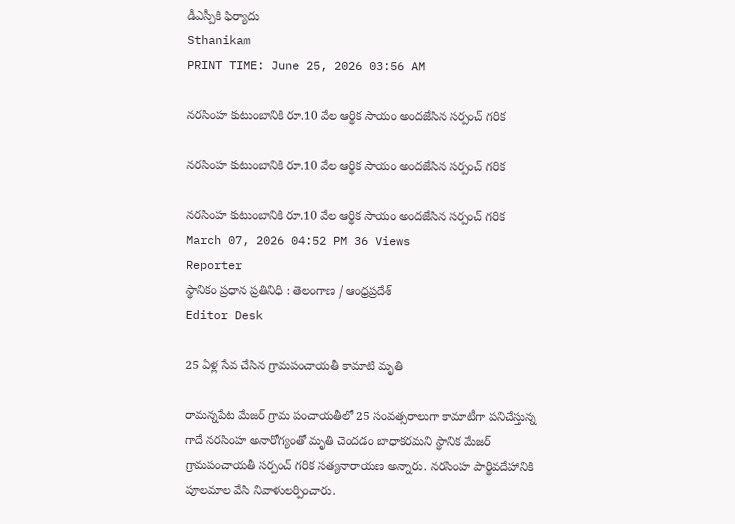డీఎస్పీకి ఫిర్యాదు
Sthanikam
PRINT TIME: June 25, 2026 03:56 AM

నరసింహ కుటుంబానికి రూ.10 వేల ఆర్థిక సాయం అందజేసిన సర్పంచ్ గరిక

నరసింహ కుటుంబానికి రూ.10 వేల ఆర్థిక సాయం అందజేసిన సర్పంచ్ గరిక

నరసింహ కుటుంబానికి రూ.10 వేల ఆర్థిక సాయం అందజేసిన సర్పంచ్ గరిక
March 07, 2026 04:52 PM 36 Views
Reporter
స్థానికం ప్రధాన ప్రతినిధి : తెలంగాణ / ఆంధ్రప్రదేశ్
Editor Desk

25 ఏళ్ల సేవ చేసిన గ్రామపంచాయతీ కామాటి మృతి

రామన్నపేట మేజర్ గ్రామ పంచాయతీలో 25 సంవత్సరాలుగా కామాటీగా పనిచేస్తున్న గాదే నరసింహ అనారోగ్యంతో మృతి చెందడం బాధాకరమని స్థానిక మేజర్ గ్రామపంచాయతీ సర్పంచ్ గరిక సత్యనారాయణ అన్నారు. నరసింహ పార్థివదేహానికి పూలమాల వేసి నివాళులర్పించారు.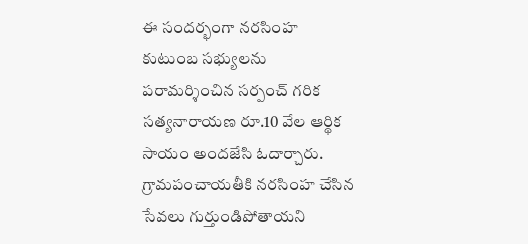ఈ సందర్భంగా నరసింహ కుటుంబ సభ్యులను పరామర్శించిన సర్పంచ్ గరిక సత్యనారాయణ రూ.10 వేల ఆర్థిక సాయం అందజేసి ఓదార్చారు. గ్రామపంచాయతీకి నరసింహ చేసిన సేవలు గుర్తుండిపోతాయని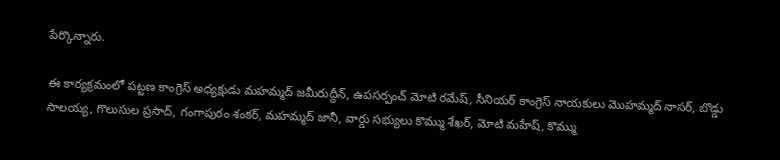పేర్కొన్నారు.

ఈ కార్యక్రమంలో పట్టణ కాంగ్రెస్ అధ్యక్షుడు మహమ్మద్ జమీరుద్దీన్, ఉపసర్పంచ్ మోటి రమేష్, సీనియర్ కాంగ్రెస్ నాయకులు మొహమ్మద్ నాసర్, బొడ్డు సాలయ్య, గొలుసుల ప్రసాద్, గంగాపురం శంకర్, మహమ్మద్ జానీ, వార్డు సభ్యులు కొమ్ము శేఖర్, మోటి మహేష్, కొమ్ము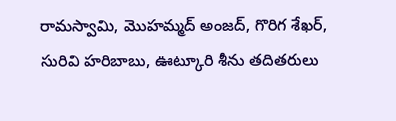రామస్వామి, మొహమ్మద్ అంజద్, గొరిగ శేఖర్, సురివి హరిబాబు, ఊట్కూరి శీను తదితరులు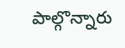పాల్గొన్నారు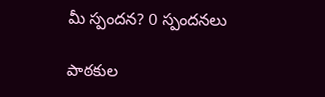మీ స్పందన? 0 స్పందనలు

పాఠకుల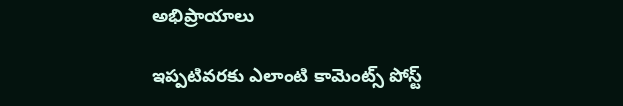అభిప్రాయాలు

ఇప్పటివరకు ఎలాంటి కామెంట్స్ పోస్ట్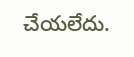చేయలేదు.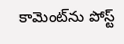కామెంట్‌ను పోస్ట్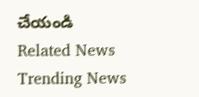చేయండి
Related News
Trending News